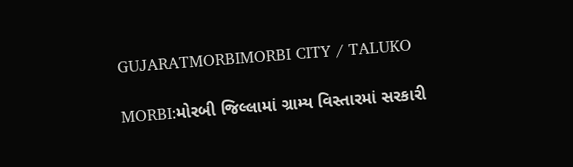GUJARATMORBIMORBI CITY / TALUKO

MORBI:મોરબી જિલ્લામાં ગ્રામ્ય વિસ્તારમાં સરકારી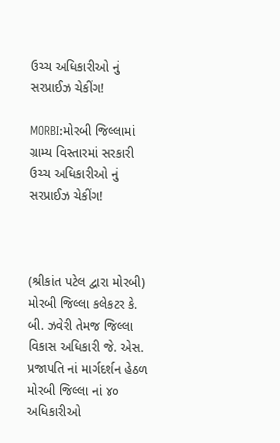ઉચ્ચ અધિકારીઓ નું સરપ્રાઈઝ ચેકીંગ!

MORBI:મોરબી જિલ્લામાં ગ્રામ્ય વિસ્તારમાં સરકારી ઉચ્ચ અધિકારીઓ નું સરપ્રાઈઝ ચેકીંગ!



(શ્રીકાંત પટેલ દ્વારા મોરબી)
મોરબી જિલ્લા કલેકટર કે. બી. ઝવેરી તેમજ જિલ્લા વિકાસ અધિકારી જે. એસ. પ્રજાપતિ નાં માર્ગદર્શન હેઠળ મોરબી જિલ્લા નાં ૪૦ અધિકારીઓ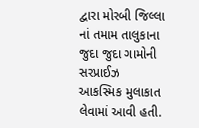દ્વારા મોરબી જિલ્લા નાં તમામ તાલુકાના જુદા જુદા ગામોની સરપ્રાઈઝ આકસ્મિક મુલાકાત લેવામાં આવી હતી.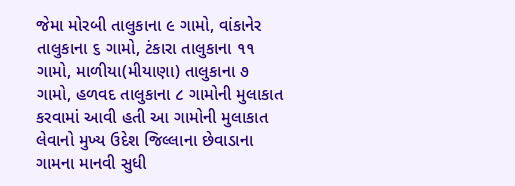જેમા મોરબી તાલુકાના ૯ ગામો, વાંકાનેર તાલુકાના ૬ ગામો, ટંકારા તાલુકાના ૧૧ ગામો, માળીયા(મીયાણા) તાલુકાના ૭ ગામો, હળવદ તાલુકાના ૮ ગામોની મુલાકાત કરવામાં આવી હતી આ ગામોની મુલાકાત લેવાનો મુખ્ય ઉદેશ જિલ્લાના છેવાડાના ગામના માનવી સુધી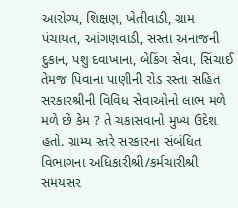આરોગ્ય, શિક્ષણ, ખેતીવાડી, ગ્રામ પંચાયત, આંગણવાડી, સસ્તા અનાજની દુકાન, પશુ દવાખાના, બેકિંગ સેવા, સિંચાઈ તેમજ પિવાના પાણીની રોડ રસ્તા સહિત સરકારશ્રીની વિવિધ સેવાઓનો લાભ મળે મળે છે કેમ ? તે ચકાસવાનો મુખ્ય ઉદેશ હતો. ગ્રામ્ય સ્તરે સરકારના સંબંધિત વિભાગના અધિકારીશ્રી/કર્મચારીશ્રી સમયસર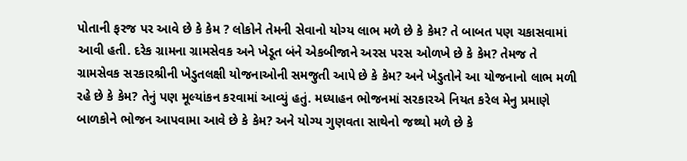પોતાની ફરજ પર આવે છે કે કેમ ? લોકોને તેમની સેવાનો યોગ્ય લાભ મળે છે કે કેમ? તે બાબત પણ ચકાસવામાં આવી હતી. દરેક ગ્રામના ગ્રામસેવક અને ખેડૂત બંને એકબીજાને અરસ પરસ ઓળખે છે કે કેમ? તેમજ તે ગ્રામસેવક સરકારશ્રીની ખેડુતલક્ષી યોજનાઓની સમજુતી આપે છે કે કેમ? અને ખેડુતોને આ યોજનાનો લાભ મળી રહે છે કે કેમ? તેનું પણ મૂલ્યાંકન કરવામાં આવ્યું હતું. મધ્યાહન ભોજનમાં સરકારએ નિયત કરેલ મેનુ પ્રમાણે બાળકોને ભોજન આપવામા આવે છે કે કેમ? અને યોગ્ય ગુણવતા સાથેનો જથ્થો મળે છે કે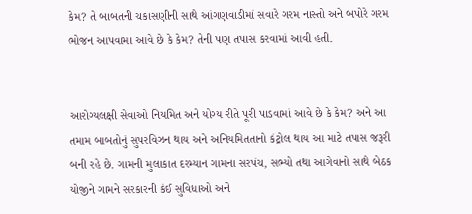કેમ? તે બાબતની ચકાસણીની સાથે આંગણવાડીમાં સવારે ગરમ નાસ્તો અને બપોરે ગરમ ભોજન આપવામા આવે છે કે કેમ? તેની પણ તપાસ કરવામાં આવી હતી.


આરોગ્યલક્ષી સેવાઓ નિયમિત અને યોગ્ય રીતે પૂરી પાડવામાં આવે છે કે કેમ? અને આ તમામ બાબતોનું સુપરવિઝન થાય અને અનિયમિતતાનો કંટ્રોલ થાય આ માટે તપાસ જરૂરી બની રહે છે. ગામની મુલાકાત દરમ્યાન ગામના સરપંચ, સભ્યો તથા આગેવાનો સાથે બેઠક યોજીને ગામને સરકારની કંઈ સુવિધાઓ અને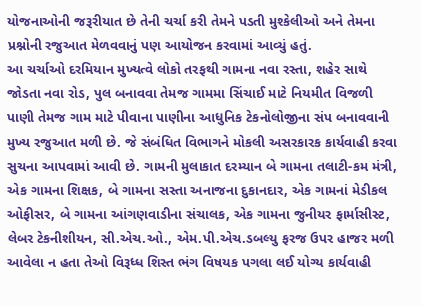યોજનાઓની જરૂરીયાત છે તેની ચર્ચા કરી તેમને પડતી મુશ્કેલીઓ અને તેમના પ્રશ્નોની રજુઆત મેળવવાનું પણ આયોજન કરવામાં આવ્યું હતું.
આ ચર્ચાઓ દરમિયાન મુખ્યત્વે લોકો તરફથી ગામના નવા રસ્તા, શહેર સાથે જોડતા નવા રોડ, પુલ બનાવવા તેમજ ગામમા સિંચાઈ માટે નિયમીત વિજળી પાણી તેમજ ગામ માટે પીવાના પાણીના આધુનિક ટેકનોલોજીના સંપ બનાવવાની મુખ્ય રજુઆત મળી છે. જે સંબંધિત વિભાગને મોકલી અસરકારક કાર્યવાહી કરવા સુચના આપવામાં આવી છે. ગામની મુલાકાત દરમ્યાન બે ગામના તલાટી-કમ મંત્રી, એક ગામના શિક્ષક, બે ગામના સસ્તા અનાજના દુકાનદાર, એક ગામનાં મેડીકલ ઓફીસર, બે ગામના આંગણવાડીના સંચાલક, એક ગામના જુનીયર ફાર્માસીસ્ટ, લેબર ટેકનીશીયન, સી.એચ.ઓ., એમ.પી.એચ.ડબલ્યુ ફરજ ઉપર હાજર મળી આવેલા ન હતા તેઓ વિરૂધ્ધ શિસ્ત ભંગ વિષયક પગલા લઈ યોગ્ય કાર્યવાહી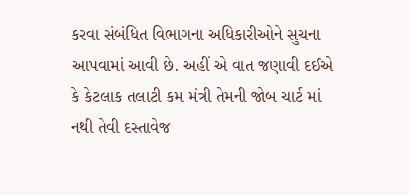કરવા સંબંધિત વિભાગના અધિકારીઓને સુચના આપવામાં આવી છે. અહીં એ વાત જણાવી દઈએ કે કેટલાક તલાટી કમ મંત્રી તેમની જોબ ચાર્ટ માં નથી તેવી દસ્તાવેજ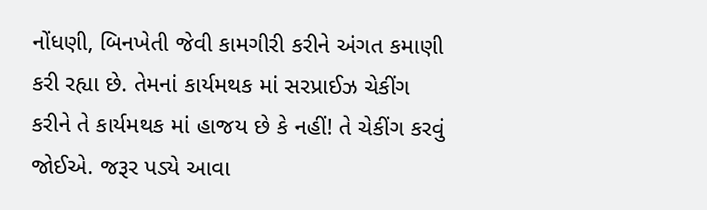નોંધણી, બિનખેતી જેવી કામગીરી કરીને અંગત કમાણી કરી રહ્યા છે. તેમનાં કાર્યમથક માં સરપ્રાઈઝ ચેકીંગ કરીને તે કાર્યમથક માં હાજય છે કે નહીં! તે ચેકીંગ કરવું જોઈએ. જરૂર પડ્યે આવા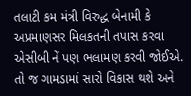તલાટી કમ મંત્રી વિરુદ્ધ બેનામી કે અપ્રમાણસર મિલકતની તપાસ કરવા એસીબી નેં પણ ભલામણ કરવી જોઈએ. તો જ ગામડામાં સારો વિકાસ થશે અને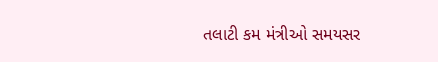તલાટી કમ મંત્રીઓ સમયસર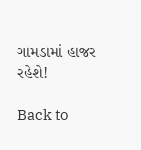ગામડામાં હાજર રહેશે!

Back to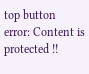top button
error: Content is protected !!